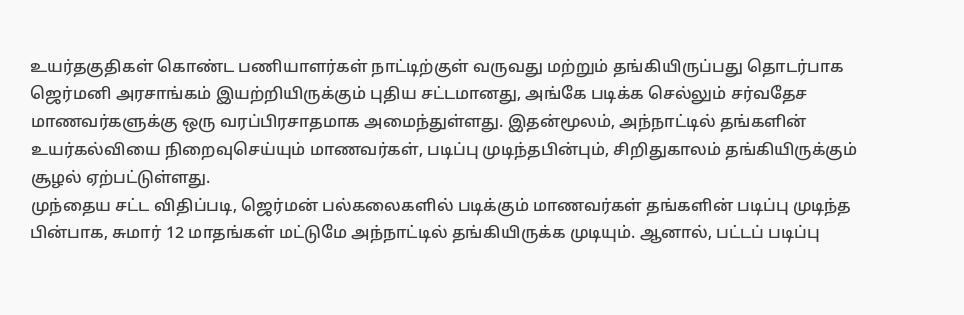உயர்தகுதிகள் கொண்ட பணியாளர்கள் நாட்டிற்குள் வருவது மற்றும் தங்கியிருப்பது தொடர்பாக ஜெர்மனி அரசாங்கம் இயற்றியிருக்கும் புதிய சட்டமானது, அங்கே படிக்க செல்லும் சர்வதேச மாணவர்களுக்கு ஒரு வரப்பிரசாதமாக அமைந்துள்ளது. இதன்மூலம், அந்நாட்டில் தங்களின் உயர்கல்வியை நிறைவுசெய்யும் மாணவர்கள், படிப்பு முடிந்தபின்பும், சிறிதுகாலம் தங்கியிருக்கும் சூழல் ஏற்பட்டுள்ளது.
முந்தைய சட்ட விதிப்படி, ஜெர்மன் பல்கலைகளில் படிக்கும் மாணவர்கள் தங்களின் படிப்பு முடிந்த பின்பாக, சுமார் 12 மாதங்கள் மட்டுமே அந்நாட்டில் தங்கியிருக்க முடியும். ஆனால், பட்டப் படிப்பு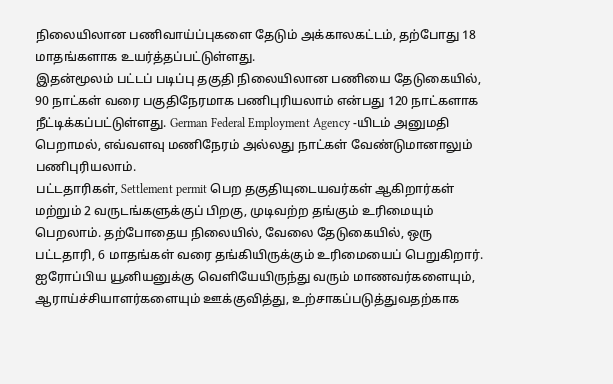நிலையிலான பணிவாய்ப்புகளை தேடும் அக்காலகட்டம், தற்போது 18 மாதங்களாக உயர்த்தப்பட்டுள்ளது.
இதன்மூலம் பட்டப் படிப்பு தகுதி நிலையிலான பணியை தேடுகையில், 90 நாட்கள் வரை பகுதிநேரமாக பணிபுரியலாம் என்பது 120 நாட்களாக நீட்டிக்கப்பட்டுள்ளது. German Federal Employment Agency -யிடம் அனுமதி பெறாமல், எவ்வளவு மணிநேரம் அல்லது நாட்கள் வேண்டுமானாலும் பணிபுரியலாம்.
பட்டதாரிகள், Settlement permit பெற தகுதியுடையவர்கள் ஆகிறார்கள் மற்றும் 2 வருடங்களுக்குப் பிறகு, முடிவற்ற தங்கும் உரிமையும் பெறலாம். தற்போதைய நிலையில், வேலை தேடுகையில், ஒரு பட்டதாரி, 6 மாதங்கள் வரை தங்கியிருக்கும் உரிமையைப் பெறுகிறார். ஐரோப்பிய யூனியனுக்கு வெளியேயிருந்து வரும் மாணவர்களையும், ஆராய்ச்சியாளர்களையும் ஊக்குவித்து, உற்சாகப்படுத்துவதற்காக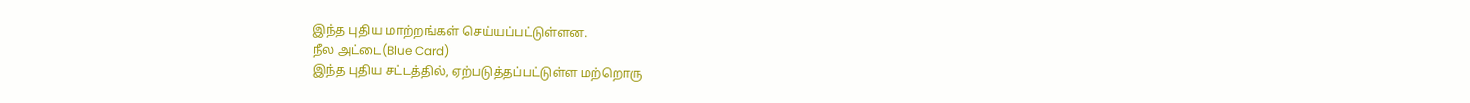இந்த புதிய மாற்றங்கள் செய்யப்பட்டுள்ளன.
நீல அட்டை(Blue Card)
இந்த புதிய சட்டத்தில், ஏற்படுத்தப்பட்டுள்ள மற்றொரு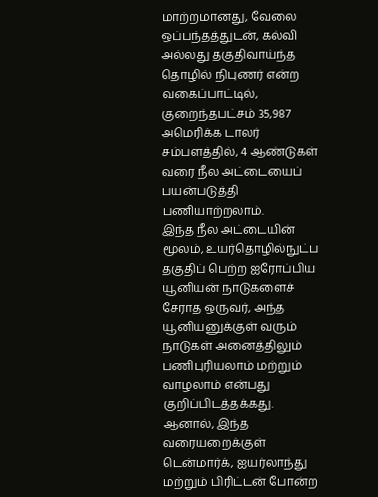மாற்றமானது, வேலை ஒப்பந்தத்துடன், கல்வி அல்லது தகுதிவாய்ந்த தொழில் நிபுணர் என்ற வகைப்பாட்டில், குறைந்தபட்சம் 35,987 அமெரிக்க டாலர் சம்பளத்தில், 4 ஆண்டுகள் வரை நீல அட்டையைப் பயன்படுத்தி பணியாற்றலாம்.
இந்த நீல அட்டையின் மூலம், உயர்தொழில்நுட்ப தகுதிப் பெற்ற ஐரோப்பிய யூனியன் நாடுகளைச் சேராத ஒருவர், அந்த யூனியனுக்குள் வரும் நாடுகள் அனைத்திலும் பணிபுரியலாம் மற்றும் வாழலாம் என்பது குறிப்பிடத்தக்கது. ஆனால், இந்த வரையறைக்குள் டென்மார்க், ஐயர்லாந்து மற்றும் பிரிட்டன் போன்ற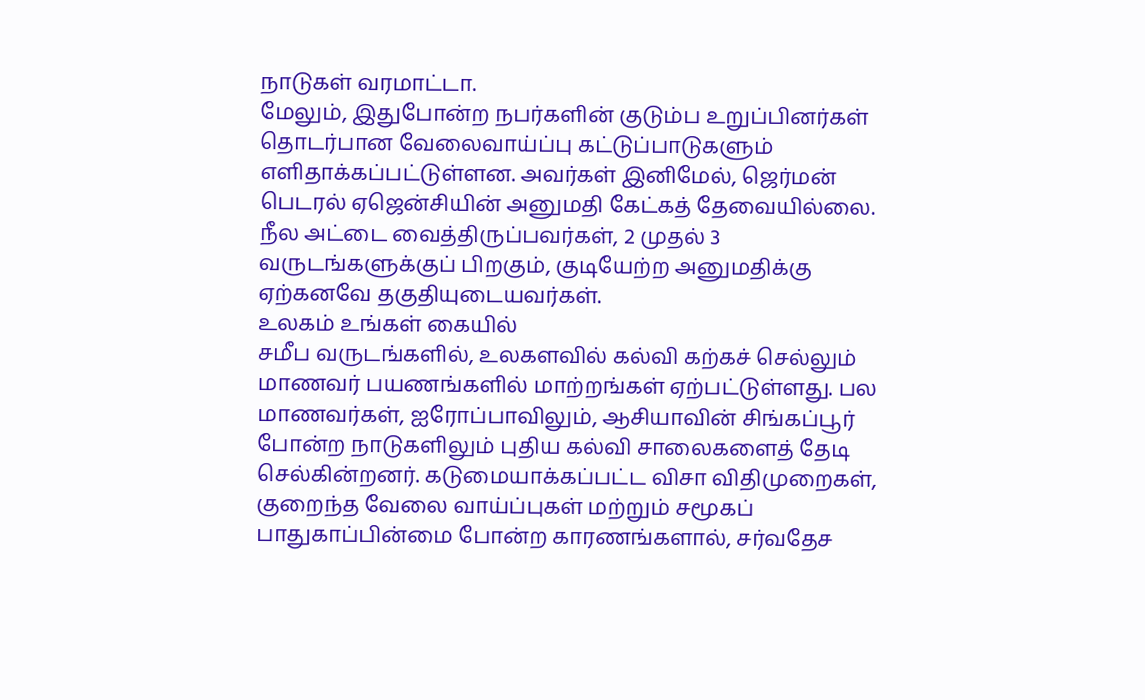நாடுகள் வரமாட்டா.
மேலும், இதுபோன்ற நபர்களின் குடும்ப உறுப்பினர்கள் தொடர்பான வேலைவாய்ப்பு கட்டுப்பாடுகளும் எளிதாக்கப்பட்டுள்ளன. அவர்கள் இனிமேல், ஜெர்மன் பெடரல் ஏஜென்சியின் அனுமதி கேட்கத் தேவையில்லை. நீல அட்டை வைத்திருப்பவர்கள், 2 முதல் 3 வருடங்களுக்குப் பிறகும், குடியேற்ற அனுமதிக்கு ஏற்கனவே தகுதியுடையவர்கள்.
உலகம் உங்கள் கையில்
சமீப வருடங்களில், உலகளவில் கல்வி கற்கச் செல்லும் மாணவர் பயணங்களில் மாற்றங்கள் ஏற்பட்டுள்ளது. பல மாணவர்கள், ஐரோப்பாவிலும், ஆசியாவின் சிங்கப்பூர் போன்ற நாடுகளிலும் புதிய கல்வி சாலைகளைத் தேடி செல்கின்றனர். கடுமையாக்கப்பட்ட விசா விதிமுறைகள், குறைந்த வேலை வாய்ப்புகள் மற்றும் சமூகப் பாதுகாப்பின்மை போன்ற காரணங்களால், சர்வதேச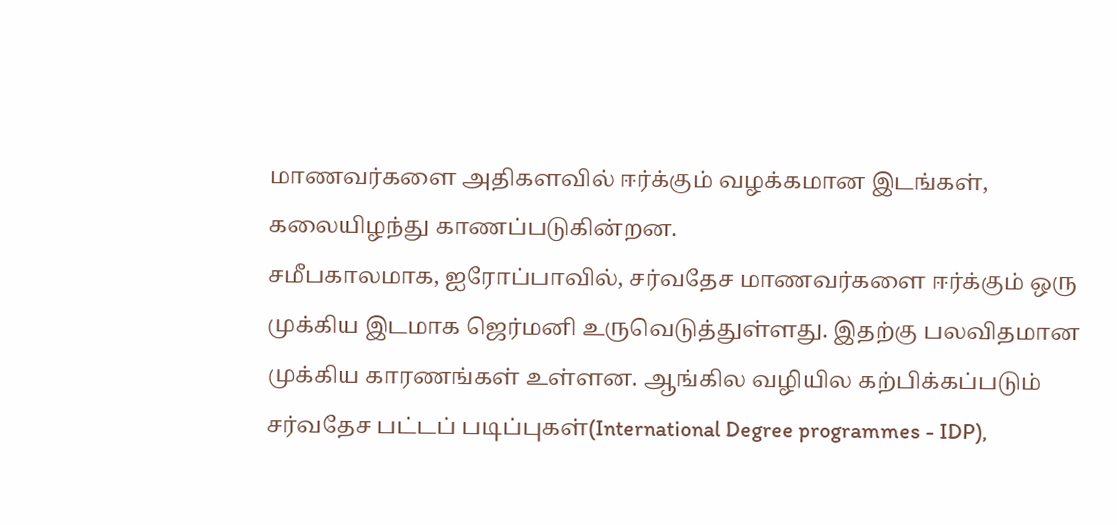மாணவர்களை அதிகளவில் ஈர்க்கும் வழக்கமான இடங்கள், கலையிழந்து காணப்படுகின்றன.
சமீபகாலமாக, ஐரோப்பாவில், சர்வதேச மாணவர்களை ஈர்க்கும் ஒரு முக்கிய இடமாக ஜெர்மனி உருவெடுத்துள்ளது. இதற்கு பலவிதமான முக்கிய காரணங்கள் உள்ளன. ஆங்கில வழியில கற்பிக்கப்படும் சர்வதேச பட்டப் படிப்புகள்(International Degree programmes - IDP),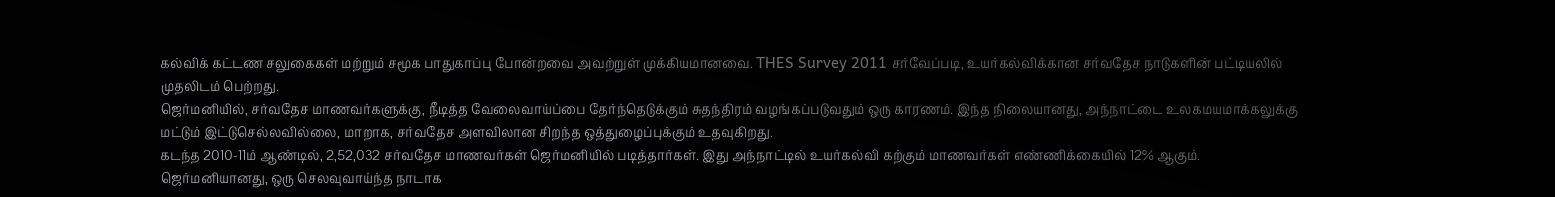கல்விக் கட்டண சலுகைகள் மற்றும் சமூக பாதுகாப்பு போன்றவை அவற்றுள் முக்கியமானவை. THES Survey 2011 சர்வேப்படி, உயர்கல்விக்கான சர்வதேச நாடுகளின் பட்டியலில் முதலிடம் பெற்றது.
ஜெர்மனியில், சர்வதேச மாணவர்களுக்கு, நீடித்த வேலைவாய்ப்பை தேர்ந்தெடுக்கும் சுதந்திரம் வழங்கப்படுவதும் ஒரு காரணம். இந்த நிலையானது, அந்நாட்டை உலகமயமாக்கலுக்கு மட்டும் இட்டுசெல்லவில்லை, மாறாக, சர்வதேச அளவிலான சிறந்த ஒத்துழைப்புக்கும் உதவுகிறது.
கடந்த 2010-11ம் ஆண்டில், 2,52,032 சர்வதேச மாணவர்கள் ஜெர்மனியில் படித்தார்கள். இது அந்நாட்டில் உயர்கல்வி கற்கும் மாணவர்கள் எண்ணிக்கையில் 12% ஆகும்.
ஜெர்மனியானது, ஒரு செலவுவாய்ந்த நாடாக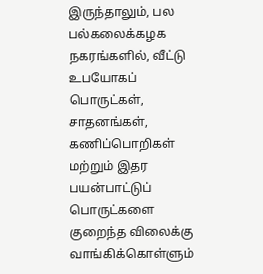இருந்தாலும், பல பல்கலைக்கழக நகரங்களில், வீட்டு உபயோகப் பொருட்கள், சாதனங்கள், கணிப்பொறிகள் மற்றும் இதர பயன்பாட்டுப் பொருட்களை குறைந்த விலைக்கு வாங்கிக்கொள்ளும்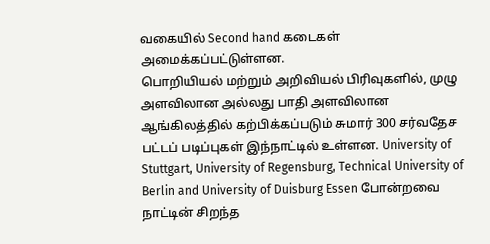வகையில் Second hand கடைகள் அமைக்கப்பட்டுள்ளன.
பொறியியல் மற்றும் அறிவியல் பிரிவுகளில், முழு அளவிலான அல்லது பாதி அளவிலான ஆங்கிலத்தில் கற்பிக்கப்படும் சுமார் 300 சர்வதேச பட்டப் படிப்புகள் இந்நாட்டில் உள்ளன. University of Stuttgart, University of Regensburg, Technical University of Berlin and University of Duisburg Essen போன்றவை நாட்டின் சிறந்த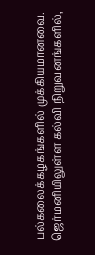பல்கலைக்கழகங்களில் முக்கியமானவை. ஜெர்மனியிலுள்ள கல்வி நிறுவனங்களில்,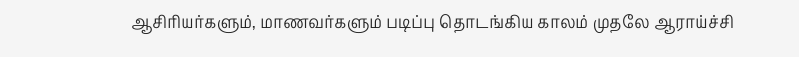ஆசிரியர்களும், மாணவர்களும் படிப்பு தொடங்கிய காலம் முதலே ஆராய்ச்சி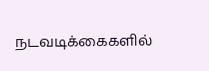நடவடிக்கைகளில்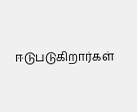ஈடுபடுகிறார்கள்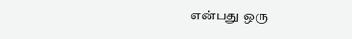என்பது ஒரு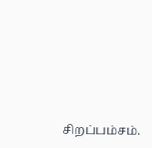சிறப்பம்சம்.